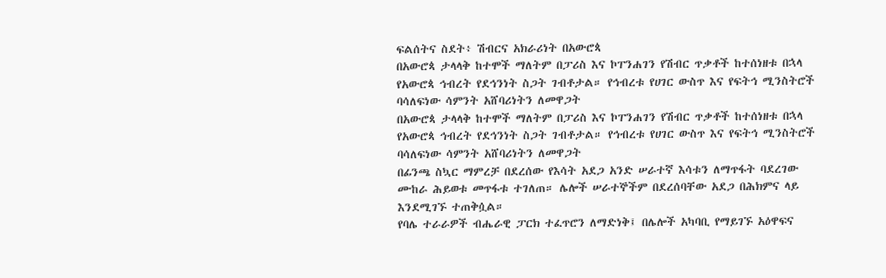ፍልሰትና ስደት፥ ሽብርና አክራሪነት በአውሮጳ
በአውሮጳ ታላላቅ ከተሞች ማለትም በፓሪስ እና ኮፐንሐገን የሽብር ጥቃቶች ከተሰነዘቱ በኋላ የአውሮጳ ኅብረት የደኅንነት ስጋት ገብቶታል። የኅብረቱ የሀገር ውስጥ እና የፍትኅ ሚንስትሮች ባሳለፍነው ሳምንት አሸባሪነትን ለመዋጋት
በአውሮጳ ታላላቅ ከተሞች ማለትም በፓሪስ እና ኮፐንሐገን የሽብር ጥቃቶች ከተሰነዘቱ በኋላ የአውሮጳ ኅብረት የደኅንነት ስጋት ገብቶታል። የኅብረቱ የሀገር ውስጥ እና የፍትኅ ሚንስትሮች ባሳለፍነው ሳምንት አሸባሪነትን ለመዋጋት
በፊንጫ ስኳር ማምረቻ በደረሰው የእሳት አደጋ አንድ ሠራተኛ እሳቱን ለማጥፋት ባደረገው ሙከራ ሕይወቱ መጥፋቱ ተገለጠ። ሌሎች ሠራተኞችም በደረሰባቸው አደጋ በሕክምና ላይ እንደሚገኙ ተጠቅሷል።
የባሌ ተራራዎች ብሔራዊ ፓርክ ተፈጥሮን ለማድነቅ፤ በሌሎች አካባቢ የማይገኙ አዕዋፍና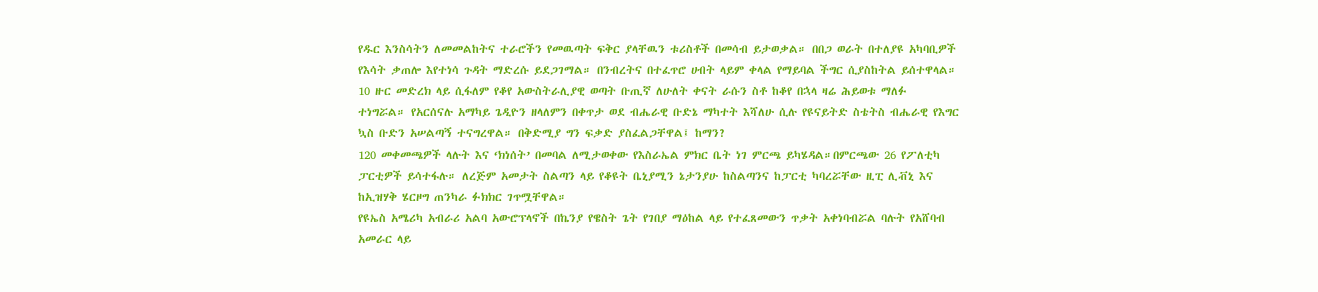የዱር እንስሳትን ለመመልከትና ተራሮችን የመዉጣት ፍቅር ያላቸዉን ቱሪስቶች በመሳብ ይታወቃል። በበጋ ወራት በተለያዩ አካባቢዎች የእሳት ቃጠሎ እየተነሳ ጉዳት ማድረሱ ይደጋገማል። በንብረትና በተፈጥሮ ሀብት ላይም ቀላል የማይባል ችግር ሲያስከትል ይሰተዋላል።
10 ዙር መድረክ ላይ ሲፋለም የቆየ አውስትራሊያዊ ወጣት ቡጢኛ ለሁለት ቀናት ራሱን ስቶ ከቆየ በኋላ ዛሬ ሕይወቱ ማለፉ ተነግሯል። የአርሰናሉ አማካይ ጌዲዮን ዘላለምን በቀጥታ ወደ ብሔራዊ ቡድኔ ማካተት እሻለሁ ሲሉ የዩናይትድ ስቴትስ ብሔራዊ የእግር ኳስ ቡድን አሠልጣኝ ተናግረዋል። በቅድሚያ ግን ፍቃድ ያስፈልጋቸዋል፤ ከማን?
120 መቀመጫዎች ላሉት እና ‘ክነሰት’ በመባል ለሚታወቀው የእስራኤል ምክር ቤት ነገ ምርጫ ይካሄዳል።በምርጫው 26 የፖለቲካ ፓርቲዎች ይሳተፋሉ። ለረጅም አመታት ስልጣን ላይ የቆዩት ቤኒያሚን ኔታንያሁ ከስልጣንና ከፓርቲ ካባረሯቸው ዚፒ ሊቭኒ እና ከኢዝሃቅ ሄርዞግ ጠንካራ ፉክክር ገጥሟቸዋል።
የዩኤስ አሜሪካ አብራሪ አልባ አውሮፕላኖች በኬንያ የዌስት ጌት የገበያ ማዕከል ላይ የተፈጸመውን ጥቃት አቀነባብሯል ባሉት የአሸባብ አመራር ላይ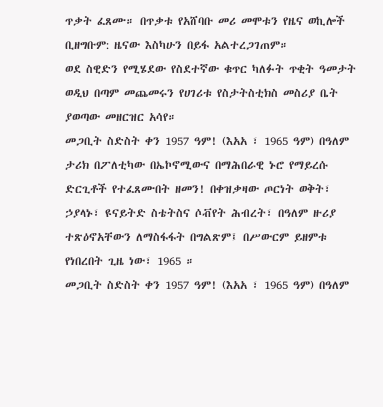ጥቃት ፈጸሙ። በጥቃቱ የአሸባቡ መሪ መሞቱን የዜና ወኪሎች ቢዘግቡም: ዜናው እስካሁን በይፋ አልተረጋገጠም።
ወደ ስዊድን የሚሄደው የስደተኛው ቁጥር ካለፉት ጥቂት ዓመታት ወዲህ በጣም መጨመሩን የሀገሪቱ የስታትስቲክስ መስሪያ ቤት ያወጣው መዘርዝር አሳየ።
መጋቢት ስድስት ቀን 1957 ዓም! (እአአ ፣ 1965 ዓም) በዓለም ታሪክ በፖለቲካው በኤኮኖሚውና በማሕበራዊ ኑሮ የማይረሱ ድርጊቶች የተፈጸሙበት ዘመን! በቀዝቃዛው ጦርነት ወቅት፣ ኃያላኑ፣ ዩናይትድ ስቴትስና ሶቭየት ሕብረት፣ በዓለም ዙሪያ ተጽዕኖአቸውን ለማስፋፋት በግልጽም፤ በሥውርም ይዘምቱ የነበረበት ጊዜ ነው፣ 1965 ።
መጋቢት ስድስት ቀን 1957 ዓም! (እአአ ፣ 1965 ዓም) በዓለም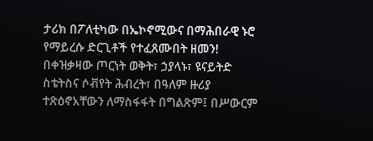ታሪክ በፖለቲካው በኤኮኖሚውና በማሕበራዊ ኑሮ የማይረሱ ድርጊቶች የተፈጸሙበት ዘመን! በቀዝቃዛው ጦርነት ወቅት፣ ኃያላኑ፣ ዩናይትድ ስቴትስና ሶቭየት ሕብረት፣ በዓለም ዙሪያ ተጽዕኖአቸውን ለማስፋፋት በግልጽም፤ በሥውርም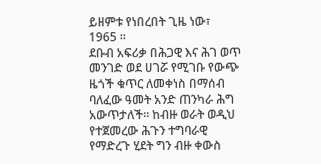ይዘምቱ የነበረበት ጊዜ ነው፣ 1965 ።
ደቡብ አፍሪቃ በሕጋዊ እና ሕገ ወጥ መንገድ ወደ ሀገሯ የሚገቡ የውጭ ዜጎች ቁጥር ለመቀነስ በማሰብ ባለፈው ዓመት አንድ ጠንካራ ሕግ አውጥታለች። ከብዙ ወራት ወዲህ የተጀመረው ሕጉን ተግባራዊ የማድረጉ ሂደት ግን ብዙ ቀውስ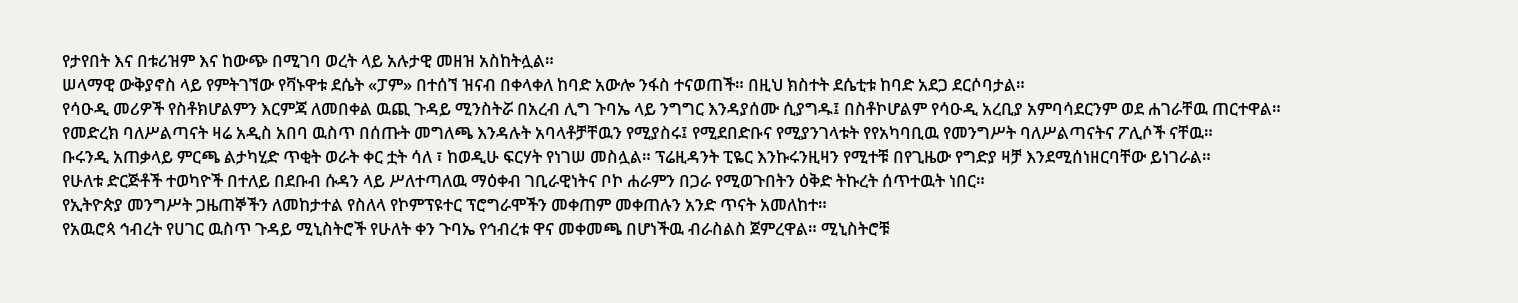የታየበት እና በቱሪዝም እና ከውጭ በሚገባ ወረት ላይ አሉታዊ መዘዝ አስከትሏል።
ሠላማዊ ውቅያኖስ ላይ የምትገኘው የቫኑዋቱ ደሴት «ፓም» በተሰኘ ዝናብ በቀላቀለ ከባድ አውሎ ንፋስ ተናወጠች። በዚህ ክስተት ደሴቲቱ ከባድ አደጋ ደርሶባታል።
የሳዑዲ መሪዎች የስቶክሆልምን እርምጃ ለመበቀል ዉጪ ጉዳይ ሚንስትሯ በአረብ ሊግ ጉባኤ ላይ ንግግር እንዳያሰሙ ሲያግዱ፤ በስቶኮሆልም የሳዑዲ አረቢያ አምባሳደርንም ወደ ሐገራቸዉ ጠርተዋል።
የመድረክ ባለሥልጣናት ዛሬ አዲስ አበባ ዉስጥ በሰጡት መግለጫ እንዳሉት አባላቶቻቸዉን የሚያስሩ፤ የሚደበድቡና የሚያንገላቱት የየአካባቢዉ የመንግሥት ባለሥልጣናትና ፖሊሶች ናቸዉ።
ቡሩንዲ አጠቃላይ ምርጫ ልታካሂድ ጥቂት ወራት ቀር ቷት ሳለ ፣ ከወዲሁ ፍርሃት የነገሠ መስሏል። ፕሬዚዳንት ፒዬር እንኩሩንዚዛን የሚተቹ በየጊዜው የግድያ ዛቻ እንደሚሰነዘርባቸው ይነገራል።
የሁለቱ ድርጅቶች ተወካዮች በተለይ በደቡብ ሱዳን ላይ ሥለተጣለዉ ማዕቀብ ገቢራዊነትና ቦኮ ሐራምን በጋራ የሚወጉበትን ዕቅድ ትኩረት ሰጥተዉት ነበር።
የኢትዮጵያ መንግሥት ጋዜጠኞችን ለመከታተል የስለላ የኮምፕዩተር ፕሮግራሞችን መቀጠም መቀጠሉን አንድ ጥናት አመለከተ።
የአዉሮጳ ኅብረት የሀገር ዉስጥ ጉዳይ ሚኒስትሮች የሁለት ቀን ጉባኤ የኅብረቱ ዋና መቀመጫ በሆነችዉ ብራስልስ ጀምረዋል። ሚኒስትሮቹ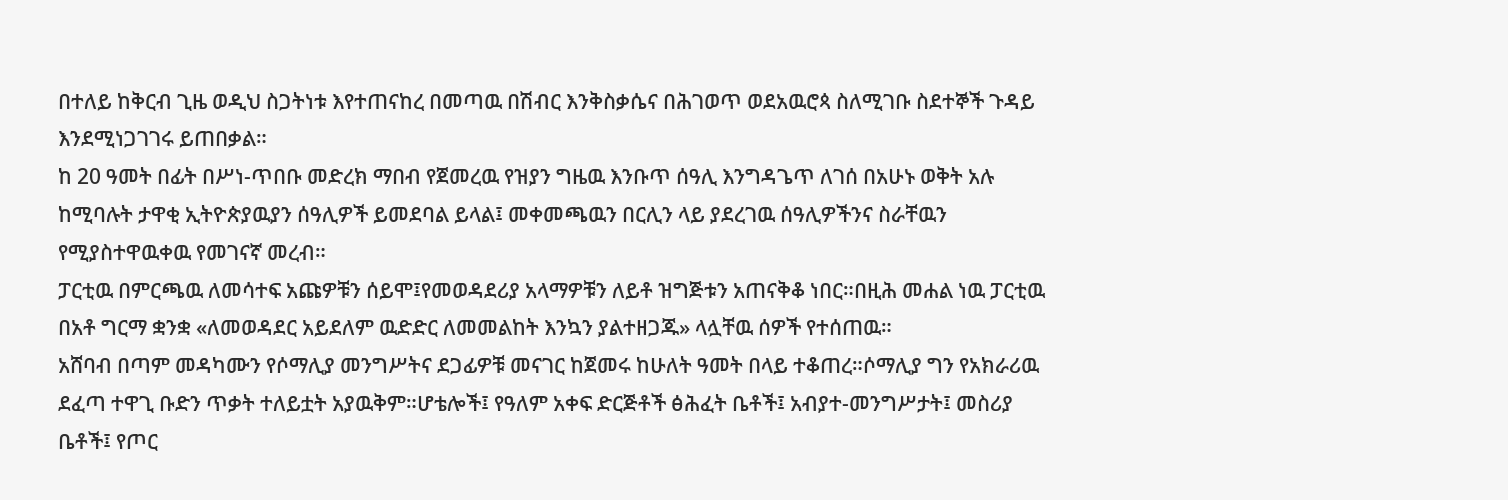በተለይ ከቅርብ ጊዜ ወዲህ ስጋትነቱ እየተጠናከረ በመጣዉ በሽብር እንቅስቃሴና በሕገወጥ ወደአዉሮጳ ስለሚገቡ ስደተኞች ጉዳይ እንደሚነጋገገሩ ይጠበቃል።
ከ 20 ዓመት በፊት በሥነ-ጥበቡ መድረክ ማበብ የጀመረዉ የዝያን ግዜዉ እንቡጥ ሰዓሊ እንግዳጌጥ ለገሰ በአሁኑ ወቅት አሉ ከሚባሉት ታዋቂ ኢትዮጵያዉያን ሰዓሊዎች ይመደባል ይላል፤ መቀመጫዉን በርሊን ላይ ያደረገዉ ሰዓሊዎችንና ስራቸዉን የሚያስተዋዉቀዉ የመገናኛ መረብ።
ፓርቲዉ በምርጫዉ ለመሳተፍ አጩዎቹን ሰይሞ፤የመወዳደሪያ አላማዎቹን ለይቶ ዝግጅቱን አጠናቅቆ ነበር።በዚሕ መሐል ነዉ ፓርቲዉ በአቶ ግርማ ቋንቋ «ለመወዳደር አይደለም ዉድድር ለመመልከት እንኳን ያልተዘጋጁ» ላሏቸዉ ሰዎች የተሰጠዉ።
አሸባብ በጣም መዳካሙን የሶማሊያ መንግሥትና ደጋፊዎቹ መናገር ከጀመሩ ከሁለት ዓመት በላይ ተቆጠረ።ሶማሊያ ግን የአክራሪዉ ደፈጣ ተዋጊ ቡድን ጥቃት ተለይቷት አያዉቅም።ሆቴሎች፤ የዓለም አቀፍ ድርጅቶች ፅሕፈት ቤቶች፤ አብያተ-መንግሥታት፤ መስሪያ ቤቶች፤ የጦር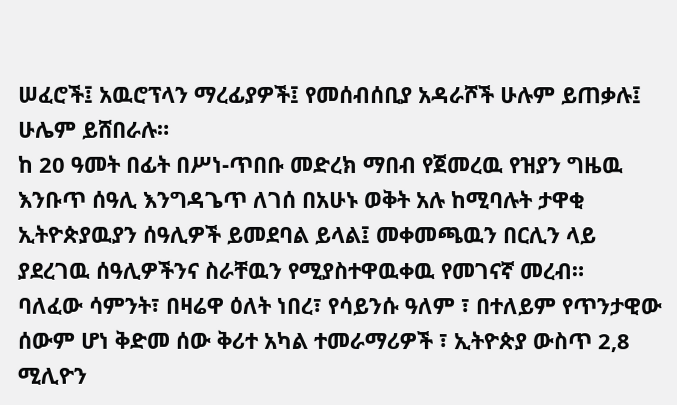ሠፈሮች፤ አዉሮፕላን ማረፊያዎች፤ የመሰብሰቢያ አዳራሾች ሁሉም ይጠቃሉ፤ ሁሌም ይሸበራሉ።
ከ 20 ዓመት በፊት በሥነ-ጥበቡ መድረክ ማበብ የጀመረዉ የዝያን ግዜዉ እንቡጥ ሰዓሊ እንግዳጌጥ ለገሰ በአሁኑ ወቅት አሉ ከሚባሉት ታዋቂ ኢትዮጵያዉያን ሰዓሊዎች ይመደባል ይላል፤ መቀመጫዉን በርሊን ላይ ያደረገዉ ሰዓሊዎችንና ስራቸዉን የሚያስተዋዉቀዉ የመገናኛ መረብ።
ባለፈው ሳምንት፣ በዛሬዋ ዕለት ነበረ፣ የሳይንሱ ዓለም ፣ በተለይም የጥንታዊው ሰውም ሆነ ቅድመ ሰው ቅሪተ አካል ተመራማሪዎች ፣ ኢትዮጵያ ውስጥ 2,8 ሚሊዮን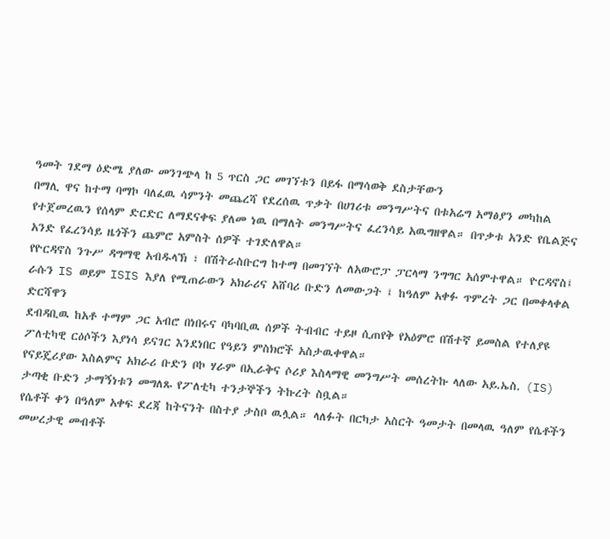ዓመት ገደማ ዕድሜ ያለው መንገጭላ ከ 5 ጥርስ ጋር መገኘቱን በይፋ በማሳወቅ ደስታቸውን
በማሊ ዋና ከተማ ባማኮ ባለፈዉ ሳምንት መጨረሻ የደረሰዉ ጥቃት በሀገሪቱ መንግሥትና በቱአሬግ አማፅያን መካከል የተጀመረዉን የሰላም ድርድር ለማደናቀፍ ያለመ ነዉ በማለት መንግሥትና ፈረንሳይ አዉግዘዋል። በጥቃቱ አንድ የቤልጅና አንድ የፈረንሳይ ዜጎችን ጨምሮ አምስት ሰዎች ተገድለዋል።
የዮርዳኖስ ንጉሥ ዳግማዊ አብዱላኽ ፣ በሽትራስቡርግ ከተማ በመገኘት ለአውሮፓ ፓርላማ ንግግር አሰምተዋል። ዮርዳኖስ፤ ራሱን IS ወይም ISIS እያለ የሚጠራውን አክራሪና አሸባሪ ቡድን ለመውጋት ፤ ከዓለም አቀፉ ጥምረት ጋር በመቀላቀል ድርሻዋን
ደብዳቢዉ ከአቶ ተማም ጋር አብሮ በነበሩና ባካባቢዉ ሰዎች ትብብር ተይዞ ሲጠየቅ የአዕምሮ በሽተኛ ይመስል የተለያዩ ፖለቲካዊ ርዕሶችን እያነሳ ይናገር እንደነበር የዓይን ምስክሮች አስታዉቀዋል።
የናይጄሪያው እስልምና አክራሪ ቡድን ቦኮ ሃራም በኢራቅና ሶሪያ እስላማዊ መንግሥት መሰረትኩ ላለው አይ.ኤስ. (IS) ታጣቂ ቡድን ታማኝነቱን መግለጹ የፖለቲካ ተንታኞችን ትኩረት ስቧል።
የሴቶች ቀን በዓለም አቀፍ ደረጃ ከትናንት በስተያ ታስቦ ዉሏል። ላለፉት በርካታ አስርት ዓመታት በመላዉ ዓለም የሴቶችን መሠረታዊ መብቶች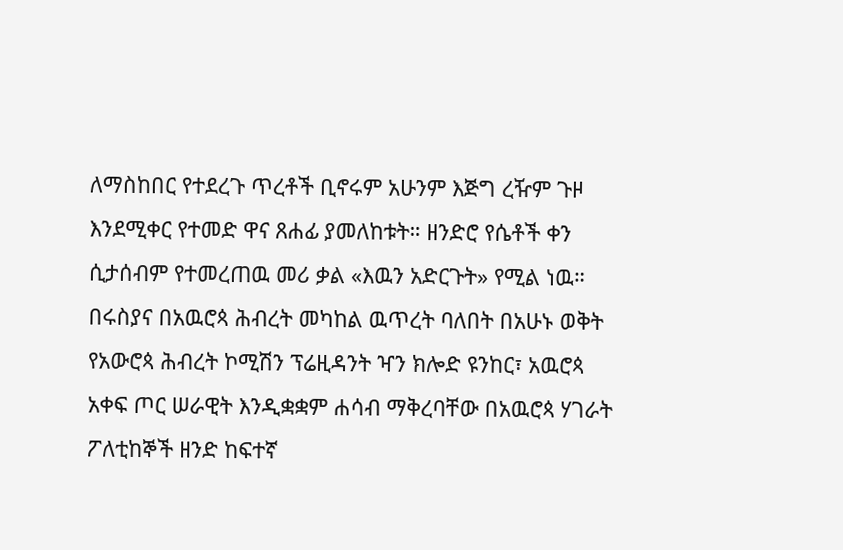ለማስከበር የተደረጉ ጥረቶች ቢኖሩም አሁንም እጅግ ረዥም ጉዞ እንደሚቀር የተመድ ዋና ጸሐፊ ያመለከቱት። ዘንድሮ የሴቶች ቀን ሲታሰብም የተመረጠዉ መሪ ቃል «እዉን አድርጉት» የሚል ነዉ።
በሩስያና በአዉሮጳ ሕብረት መካከል ዉጥረት ባለበት በአሁኑ ወቅት የአውሮጳ ሕብረት ኮሚሽን ፕሬዚዳንት ዣን ክሎድ ዩንከር፣ አዉሮጳ አቀፍ ጦር ሠራዊት እንዲቋቋም ሐሳብ ማቅረባቸው በአዉሮጳ ሃገራት ፖለቲከኞች ዘንድ ከፍተኛ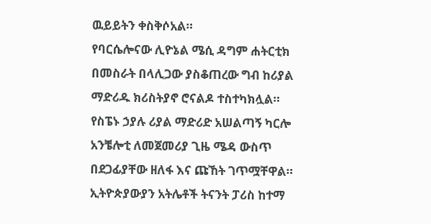ዉይይትን ቀስቅሶአል።
የባርሴሎናው ሊዮኔል ሜሲ ዳግም ሐትርቲክ በመስራት በላሊጋው ያስቆጠረው ግብ ከሪያል ማድሪዱ ክሪስትያኖ ሮናልዶ ተስተካክሏል። የስፔኑ ኃያሉ ሪያል ማድሪድ አሠልጣኝ ካርሎ አንቼሎቲ ለመጀመሪያ ጊዜ ሜዳ ውስጥ በደጋፊያቸው ዘለፋ እና ጩኸት ገጥሟቸዋል። ኢትዮጵያውያን አትሌቶች ትናንት ፓሪስ ከተማ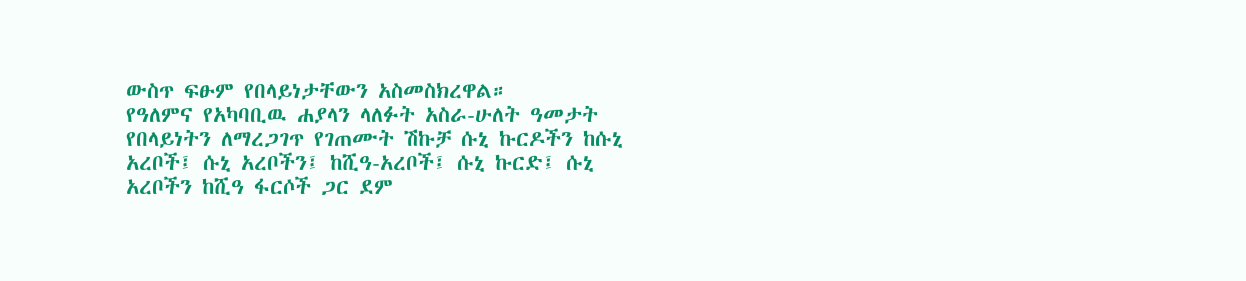ውስጥ ፍፁም የበላይነታቸውን አስመስክረዋል።
የዓለምና የአካባቢዉ ሐያላን ላለፉት አስራ-ሁለት ዓመታት የበላይነትን ለማረጋገጥ የገጠሙት ሽኩቻ ሱኒ ኩርዶችን ከሱኒ አረቦች፤ ሱኒ አረቦችን፤ ከሺዓ-አረቦች፤ ሱኒ ኩርድ፤ ሱኒ አረቦችን ከሺዓ ፋርሶች ጋር ደም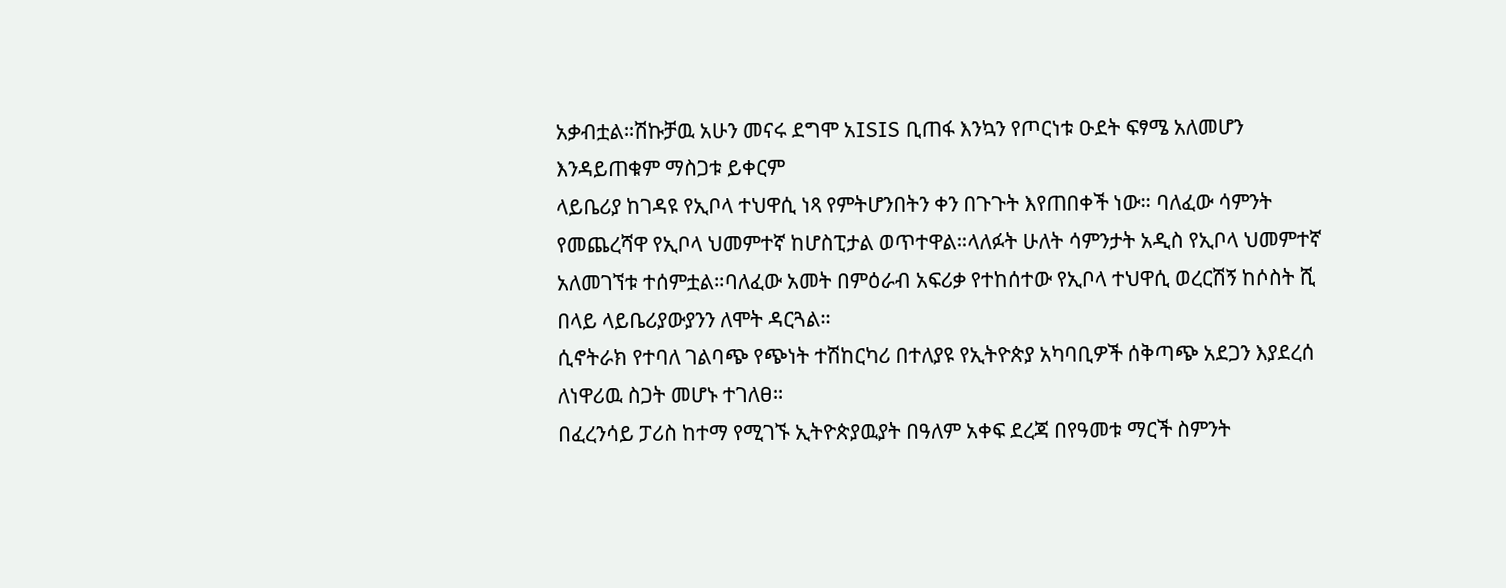አቃብቷል።ሽኩቻዉ አሁን መናሩ ደግሞ አISIS ቢጠፋ እንኳን የጦርነቱ ዑደት ፍፃሜ አለመሆን እንዳይጠቁም ማስጋቱ ይቀርም
ላይቤሪያ ከገዳዩ የኢቦላ ተህዋሲ ነጻ የምትሆንበትን ቀን በጉጉት እየጠበቀች ነው። ባለፈው ሳምንት የመጨረሻዋ የኢቦላ ህመምተኛ ከሆስፒታል ወጥተዋል።ላለፉት ሁለት ሳምንታት አዲስ የኢቦላ ህመምተኛ አለመገኘቱ ተሰምቷል።ባለፈው አመት በምዕራብ አፍሪቃ የተከሰተው የኢቦላ ተህዋሲ ወረርሽኝ ከሶስት ሺ በላይ ላይቤሪያውያንን ለሞት ዳርጓል።
ሲኖትራክ የተባለ ገልባጭ የጭነት ተሽከርካሪ በተለያዩ የኢትዮጵያ አካባቢዎች ሰቅጣጭ አደጋን እያደረሰ ለነዋሪዉ ስጋት መሆኑ ተገለፀ።
በፈረንሳይ ፓሪስ ከተማ የሚገኙ ኢትዮጵያዉያት በዓለም አቀፍ ደረጃ በየዓመቱ ማርች ስምንት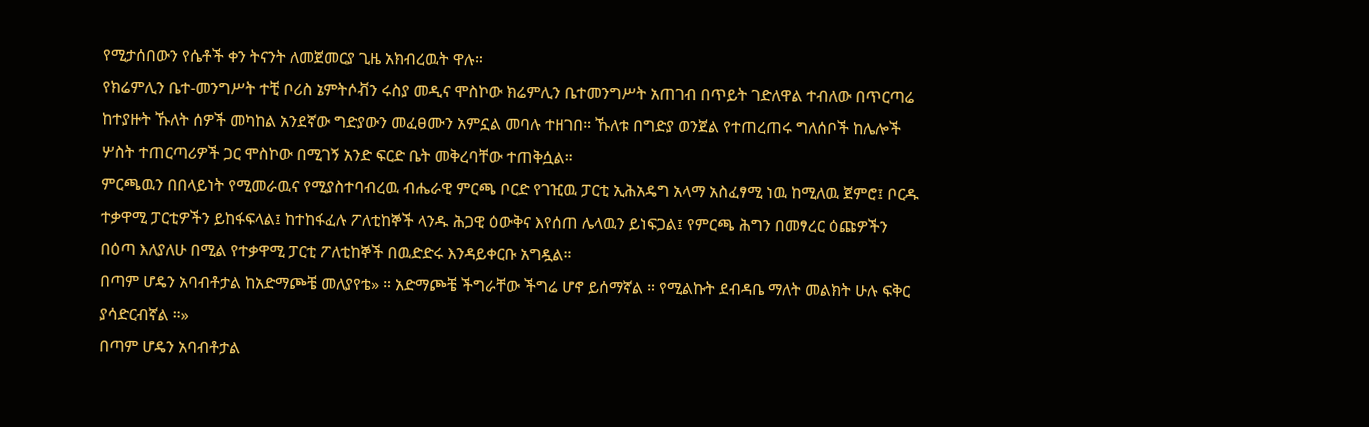የሚታሰበውን የሴቶች ቀን ትናንት ለመጀመርያ ጊዜ አክብረዉት ዋሉ።
የክሬምሊን ቤተ-መንግሥት ተቺ ቦሪስ ኔምትሶቭን ሩስያ መዲና ሞስኮው ክሬምሊን ቤተመንግሥት አጠገብ በጥይት ገድለዋል ተብለው በጥርጣሬ ከተያዙት ኹለት ሰዎች መካከል አንደኛው ግድያውን መፈፀሙን አምኗል መባሉ ተዘገበ። ኹለቱ በግድያ ወንጀል የተጠረጠሩ ግለሰቦች ከሌሎች ሦስት ተጠርጣሪዎች ጋር ሞስኮው በሚገኝ አንድ ፍርድ ቤት መቅረባቸው ተጠቅሷል።
ምርጫዉን በበላይነት የሚመራዉና የሚያስተባብረዉ ብሔራዊ ምርጫ ቦርድ የገዢዉ ፓርቲ ኢሕአዴግ አላማ አስፈፃሚ ነዉ ከሚለዉ ጀምሮ፤ ቦርዱ ተቃዋሚ ፓርቲዎችን ይከፋፍላል፤ ከተከፋፈሉ ፖለቲከኞች ላንዱ ሕጋዊ ዕውቅና እየሰጠ ሌላዉን ይነፍጋል፤ የምርጫ ሕግን በመፃረር ዕጩዎችን በዕጣ እለያለሁ በሚል የተቃዋሚ ፓርቲ ፖለቲከኞች በዉድድሩ እንዳይቀርቡ አግዷል።
በጣም ሆዴን አባብቶታል ከአድማጮቼ መለያየቴ» ። አድማጮቼ ችግራቸው ችግሬ ሆኖ ይሰማኛል ። የሚልኩት ደብዳቤ ማለት መልክት ሁሉ ፍቅር ያሳድርብኛል ።»
በጣም ሆዴን አባብቶታል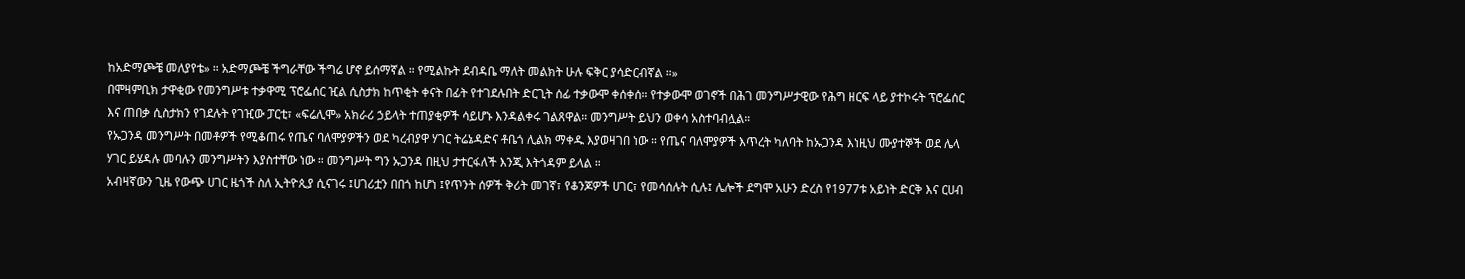ከአድማጮቼ መለያየቴ» ። አድማጮቼ ችግራቸው ችግሬ ሆኖ ይሰማኛል ። የሚልኩት ደብዳቤ ማለት መልክት ሁሉ ፍቅር ያሳድርብኛል ።»
በሞዛምቢክ ታዋቂው የመንግሥቱ ተቃዋሚ ፕሮፌሰር ዢል ሲስታክ ከጥቂት ቀናት በፊት የተገደሉበት ድርጊት ሰፊ ተቃውሞ ቀሰቀሰ። የተቃውሞ ወገኖች በሕገ መንግሥታዊው የሕግ ዘርፍ ላይ ያተኮሩት ፕሮፌሰር እና ጠበቃ ሲስታክን የገደሉት የገዢው ፓርቲ፣ «ፍሬሊሞ» አክራሪ ኃይላት ተጠያቂዎች ሳይሆኑ እንዳልቀሩ ገልጸዋል። መንግሥት ይህን ወቀሳ አስተባብሏል።
የኡጋንዳ መንግሥት በመቶዎች የሚቆጠሩ የጤና ባለሞያዎችን ወደ ካረብያዋ ሃገር ትሬኔዳድና ቶቤጎ ሊልክ ማቀዱ እያወዛገበ ነው ። የጤና ባለሞያዎች እጥረት ካለባት ከኡጋንዳ እነዚህ ሙያተኞች ወደ ሌላ ሃገር ይሄዳሉ መባሉን መንግሥትን እያስተቸው ነው ። መንግሥት ግን ኡጋንዳ በዚህ ታተርፋለች እንጂ እትጎዳም ይላል ።
አብዛኛውን ጊዜ የውጭ ሀገር ዜጎች ስለ ኢትዮጲያ ሲናገሩ ፤ሀገሪቷን በበጎ ከሆነ ፤የጥንት ሰዎች ቅሪት መገኛ፣ የቆንጆዎች ሀገር፣ የመሳሰሉት ሲሉ፤ ሌሎች ደግሞ አሁን ድረስ የ1977ቱ አይነት ድርቅ እና ርሀብ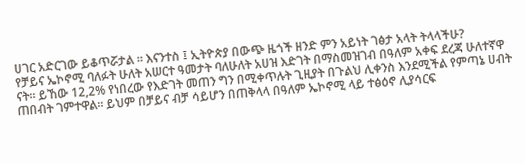ሀገር አድርገው ይቆጥሯታል ። እናንተስ ፤ ኢትዮጵያ በውጭ ዜጎች ዘንድ ምን አይነት ገፅታ አላት ትላላችሁ?
የቻይና ኤኮኖሚ ባለፉት ሁለት አሠርተ ዓመታት ባለሁለት አሀዝ እድገት በማስመዝገብ በዓለም አቀፍ ደረጃ ሁለተኛዋ ናት። ይኸው 12,2% የነበረው የእድገት መጠን ግን በሚቀጥሉት ጊዚያት በጉልህ ሊቀንስ እንደሚችል የምጣኔ ሀብት ጠበብት ገምተዋል። ይህም በቻይና ብቻ ሳይሆን በጠቅላላ በዓለም ኤኮኖሚ ላይ ተፅዕኖ ሊያሳርፍ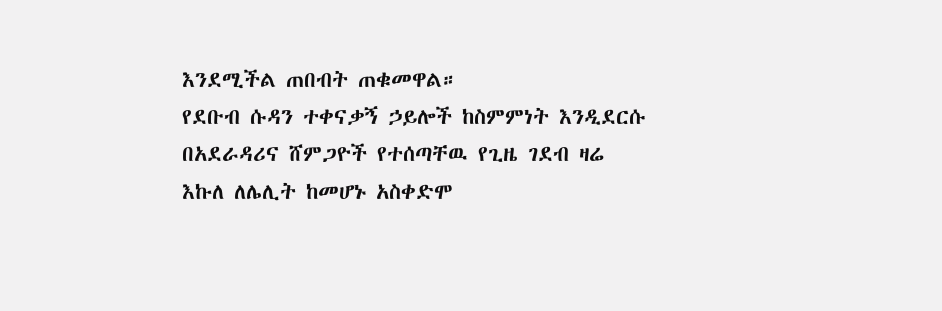እንደሚችል ጠበብት ጠቁመዋል።
የደቡብ ሱዳን ተቀናቃኝ ኃይሎች ከስምምነት እንዲደርሱ በአደራዳሪና ሸምጋዮች የተሰጣቸዉ የጊዜ ገደብ ዛሬ እኩለ ለሌሊት ከመሆኑ አስቀድሞ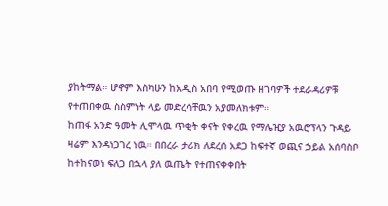ያከትማል። ሆኖም እስካሁን ከአዲስ አበባ የሚወጡ ዘገባዎች ተደራዳሪዎቹ የተጠበቀዉ ስስምነት ላይ መድረሳቸዉን አያመለክቱም።
ከጠፋ አንድ ዓመት ሊሞላዉ ጥቂት ቀናት የቀረዉ የማሌዢያ አዉሮፕላን ጉዳይ ዛሬም እንዳነጋገረ ነዉ። በበረራ ታሪክ ለደረሰ አደጋ ከፍተኛ ወጪና ኃይል አሰባስቦ ከተከናወነ ፍለጋ በኋላ ያለ ዉጤት የተጠናቀቀበት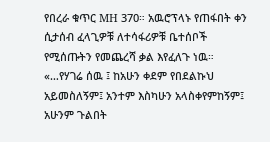የበረራ ቁጥር MH 370። አዉሮፕላኑ የጠፋበት ቀን ሲታሰብ ፈላጊዎቹ ለተሳፋሪዎቹ ቤተሰቦች የሚሰጡትን የመጨረሻ ቃል እየፈለጉ ነዉ።
«…የሃገሬ ሰዉ ፤ ከአሁን ቀደም የበደልኩህ አይመስለኝም፤ አንተም እስካሁን አላስቀየምከኝም፤ አሁንም ጉልበት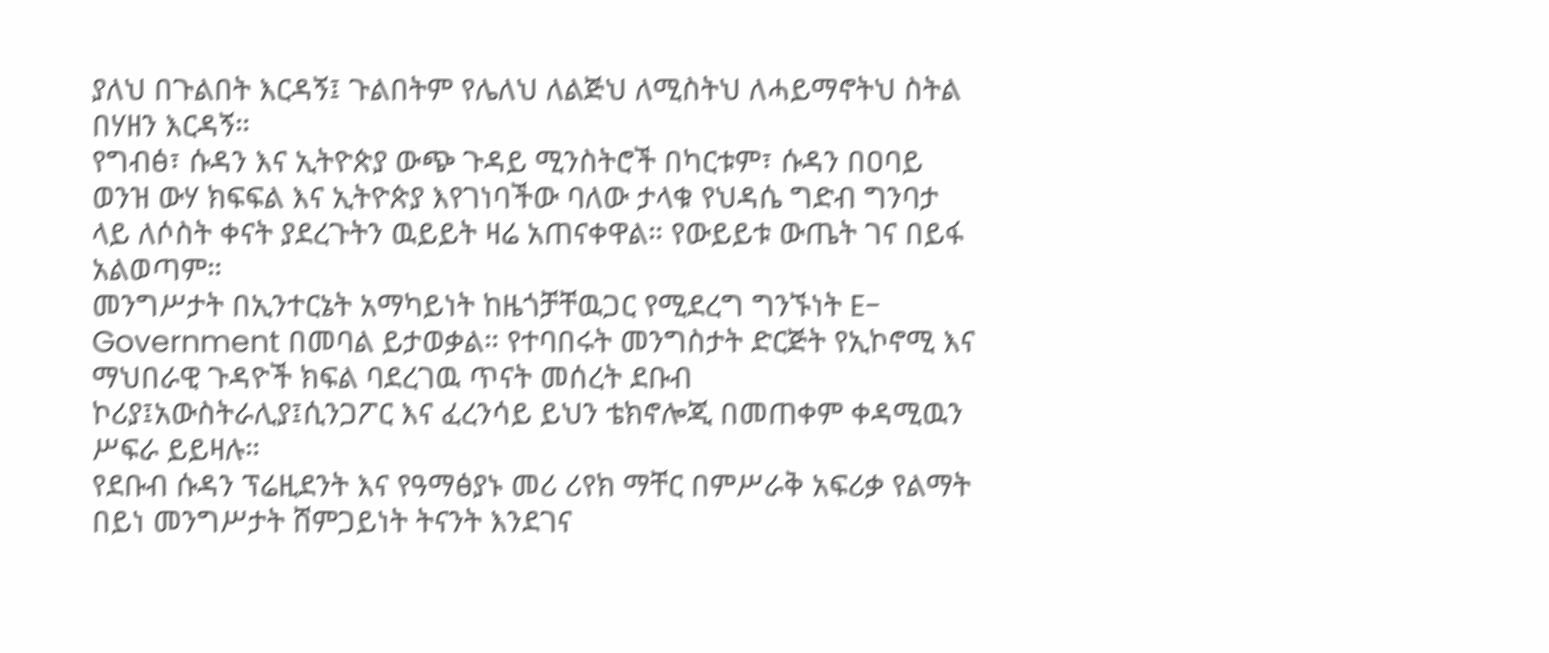ያለህ በጉልበት እርዳኝ፤ ጉልበትም የሌለህ ለልጅህ ለሚስትህ ለሓይማኖትህ ስትል በሃዘን እርዳኝ።
የግብፅ፣ ሱዳን እና ኢትዮጵያ ውጭ ጉዳይ ሚንስትሮች በካርቱም፣ ሱዳን በዐባይ ወንዝ ውሃ ክፍፍል እና ኢትዮጵያ እየገነባችው ባለው ታላቁ የህዳሴ ግድብ ግንባታ ላይ ለሶስት ቀናት ያደረጉትን ዉይይት ዛሬ አጠናቀዋል። የውይይቱ ውጤት ገና በይፋ አልወጣም።
መንግሥታት በኢንተርኔት አማካይነት ከዜጎቻቸዉጋር የሚደረግ ግንኙነት E-Government በመባል ይታወቃል። የተባበሩት መንግስታት ድርጅት የኢኮኖሚ እና ማህበራዊ ጉዳዮች ክፍል ባደረገዉ ጥናት መሰረት ደቡብ ኮሪያ፤አውስትራሊያ፤ሲንጋፖር እና ፈረንሳይ ይህን ቴክኖሎጂ በመጠቀም ቀዳሚዉን ሥፍራ ይይዛሉ።
የደቡብ ሱዳን ፕሬዚደንት እና የዓማፅያኑ መሪ ሪየክ ማቸር በምሥራቅ አፍሪቃ የልማት በይነ መንግሥታት ሸምጋይነት ትናንት እንደገና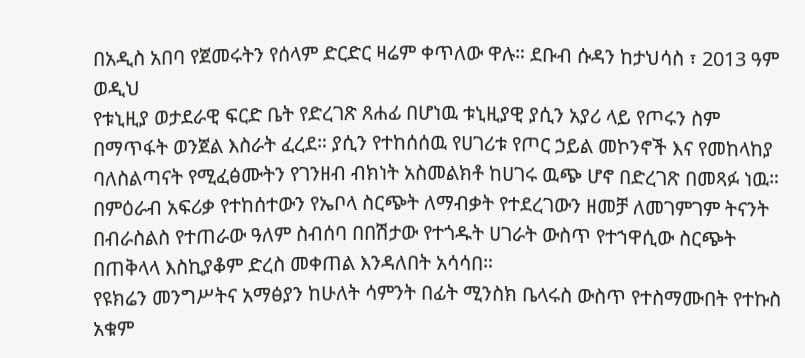በአዲስ አበባ የጀመሩትን የሰላም ድርድር ዛሬም ቀጥለው ዋሉ። ደቡብ ሱዳን ከታህሳስ ፣ 2013 ዓም ወዲህ
የቱኒዚያ ወታደራዊ ፍርድ ቤት የድረገጽ ጸሐፊ በሆነዉ ቱኒዚያዊ ያሲን አያሪ ላይ የጦሩን ስም በማጥፋት ወንጀል እስራት ፈረደ። ያሲን የተከሰሰዉ የሀገሪቱ የጦር ኃይል መኮንኖች እና የመከላከያ ባለስልጣናት የሚፈፅሙትን የገንዘብ ብክነት አስመልክቶ ከሀገሩ ዉጭ ሆኖ በድረገጽ በመጻፉ ነዉ።
በምዕራብ አፍሪቃ የተከሰተውን የኤቦላ ስርጭት ለማብቃት የተደረገውን ዘመቻ ለመገምገም ትናንት በብራስልስ የተጠራው ዓለም ስብሰባ በበሽታው የተጎዱት ሀገራት ውስጥ የተኀዋሲው ስርጭት በጠቅላላ እስኪያቆም ድረስ መቀጠል እንዳለበት አሳሳበ።
የዩክሬን መንግሥትና አማፅያን ከሁለት ሳምንት በፊት ሚንስክ ቤላሩስ ውስጥ የተስማሙበት የተኩስ አቁም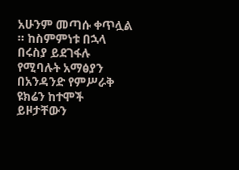አሁንም መጣሱ ቀጥሏል ። ከስምምነቱ በኋላ በሩስያ ይደገፋሉ የሚባሉት አማፅያን በአንዳንድ የምሥራቅ ዩክሬን ከተሞች ይዞታቸውን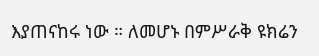እያጠናከሩ ነው ። ለመሆኑ በምሥራቅ ዩክሬን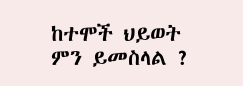ከተሞች ህይወት ምን ይመስላል ?